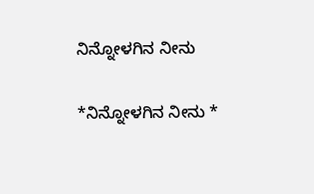ನಿನ್ನೋಳಗಿನ ನೀನು

*ನಿನ್ನೋಳಗಿನ ನೀನು *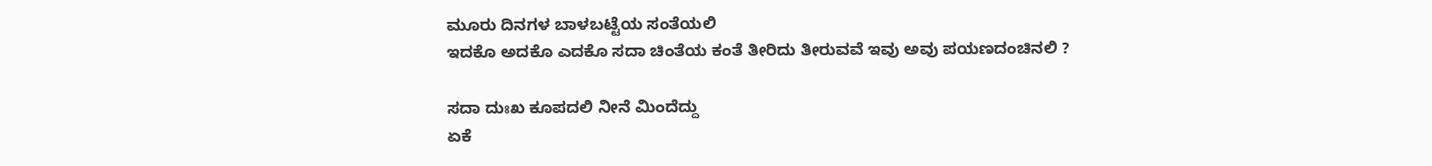ಮೂರು ದಿನಗಳ ಬಾಳಬಟ್ಟೆಯ ಸಂತೆಯಲಿ
ಇದಕೊ ಅದಕೊ ಎದಕೊ ಸದಾ ಚಿಂತೆಯ ಕಂತೆ ತೀರಿದು ತೀರುವವೆ ಇವು ಅವು ಪಯಣದಂಚಿನಲಿ ?

ಸದಾ ದುಃಖ ಕೂಪದಲಿ ನೀನೆ ಮಿಂದೆದ್ದು
ಏಕೆ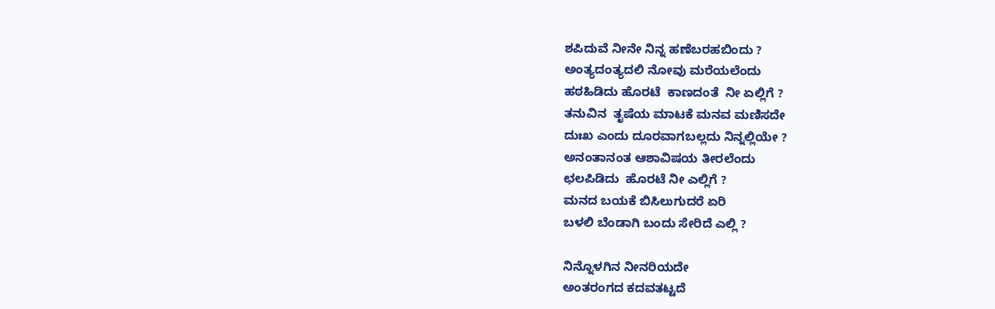ಶಪಿದುವೆ ನೀನೇ ನಿನ್ನ ಹಣೆಬರಹಬಿಂದು ?
ಅಂತ್ಯದಂತ್ಯದಲಿ ನೋವು ಮರೆಯಲೆಂದು
ಹಠಹಿಡಿದು ಹೊರಟೆ  ಕಾಣದಂತೆ  ನೀ ಏಲ್ಲಿಗೆ ?
ತನುವಿನ  ತೃಷೆಯ ಮಾಟಕೆ ಮನವ ಮಣಿಸದೇ
ದುಃಖ ಎಂದು ದೂರವಾಗಬಲ್ಲದು ನಿನ್ನಲ್ಲಿಯೇ ?
ಅನಂತಾನಂತ ಆಶಾವಿಷಯ ತೀರಲೆಂದು
ಛಲಪಿಡಿದು  ಹೊರಟೆ ನೀ ಎಲ್ಲಿಗೆ ?
ಮನದ ಬಯಕೆ ಬಿಸಿಲುಗುದರೆ ಏರಿ
ಬಳಲಿ ಬೆಂಡಾಗಿ ಬಂದು ಸೇರಿದೆ ಎಲ್ಲಿ ?

ನಿನ್ನೊಳಗಿನ ನೀನರಿಯದೇ
ಅಂತರಂಗದ ಕದವತಟ್ಟದೆ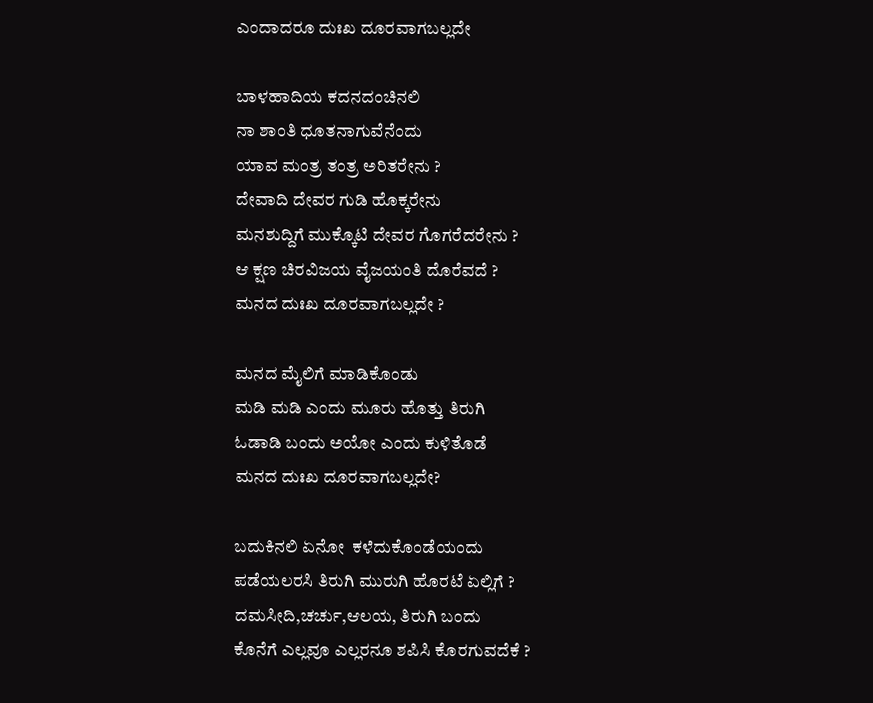ಎಂದಾದರೂ ದುಃಖ ದೂರವಾಗಬಲ್ಲದೇ

ಬಾಳಹಾದಿಯ ಕದನದಂಚಿನಲಿ
ನಾ ಶಾಂತಿ ಧೂತನಾಗುವೆನೆಂದು
ಯಾವ ಮಂತ್ರ ತಂತ್ರ ಅರಿತರೇನು ?
ದೇವಾದಿ ದೇವರ ಗುಡಿ ಹೊಕ್ಕರೇನು
ಮನಶುದ್ದಿಗೆ ಮುಕ್ಕೊಟಿ ದೇವರ ಗೊಗರೆದರೇನು ?
ಆ ಕ್ಷಣ ಚಿರವಿಜಯ ವೈಜಯಂತಿ ದೊರೆವದೆ ?
ಮನದ ದುಃಖ ದೂರವಾಗಬಲ್ಲದೇ ?

ಮನದ ಮೈಲಿಗೆ ಮಾಡಿಕೊಂಡು
ಮಡಿ ಮಡಿ ಎಂದು ಮೂರು ಹೊತ್ತು ತಿರುಗಿ
ಓಡಾಡಿ ಬಂದು ಅಯೋ ಎಂದು ಕುಳಿತೊಡೆ
ಮನದ ದುಃಖ ದೂರವಾಗಬಲ್ಲದೇ?

ಬದುಕಿನಲಿ ಏನೋ  ಕಳೆದುಕೊಂಡೆಯಂದು
ಪಡೆಯಲರಸಿ ತಿರುಗಿ ಮುರುಗಿ ಹೊರಟೆ ಏಲ್ಲಿಗೆ ?
ದಮಸೀದಿ,ಚರ್ಚು,ಆಲಯ, ತಿರುಗಿ ಬಂದು
ಕೊನೆಗೆ ಎಲ್ಲವೂ ಎಲ್ಲರನೂ ಶಪಿಸಿ ಕೊರಗುವದೆಕೆ ?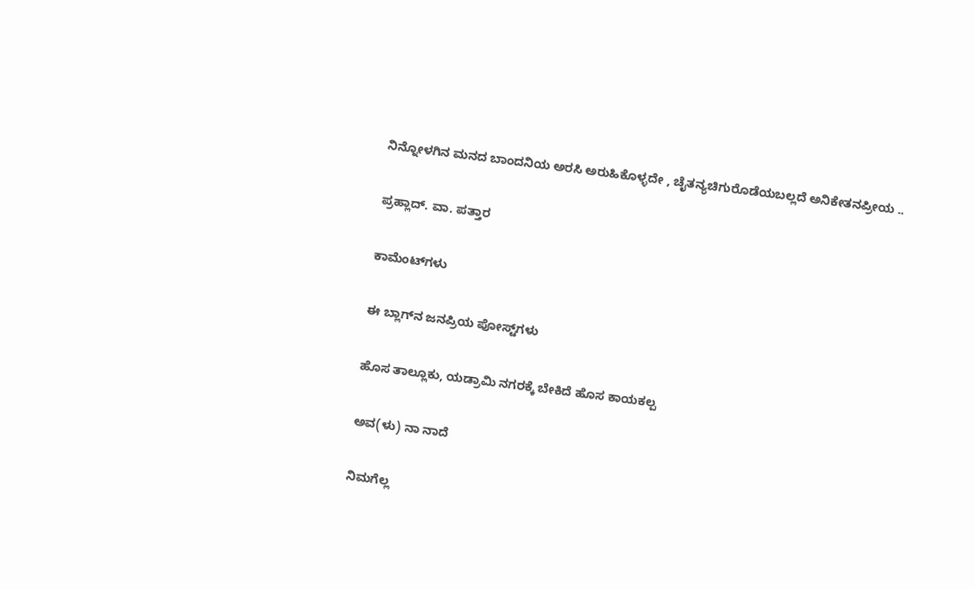ನಿನ್ನೋಳಗಿನ ಮನದ ಬಾಂದನಿಯ ಅರಸಿ ಅರುಹಿಕೊಳ್ಳದೇ , ಚೈತನ್ಯಚಿಗುರೊಡೆಯಬಲ್ಲದೆ ಅನಿಕೇತನಪ್ರೀಯ ..

ಪ್ರಹ್ಲಾದ್. ವಾ. ಪತ್ತಾರ

ಕಾಮೆಂಟ್‌ಗಳು

ಈ ಬ್ಲಾಗ್‌ನ ಜನಪ್ರಿಯ ಪೋಸ್ಟ್‌ಗಳು

ಹೊಸ ತಾಲ್ಲೂಕು, ಯಡ್ರಾಮಿ ನಗರಕ್ಕೆ ಬೇಕಿದೆ ಹೊಸ ಕಾಯಕಲ್ಪ

ಅವ(ಳು) ನಾ ನಾದೆ

ನಿಮಗೆಲ್ಲ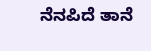ನೆನಪಿದೆ ತಾನೆ